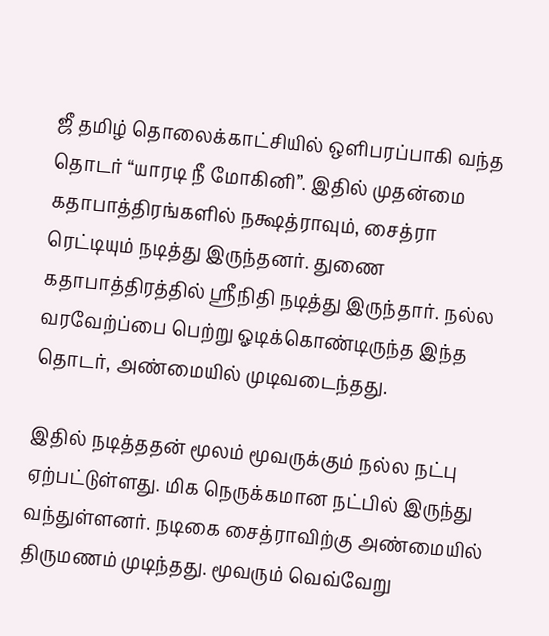ஜீ தமிழ் தொலைக்காட்சியில் ஒளிபரப்பாகி வந்த தொடர் “யாரடி நீ மோகினி”. இதில் முதன்மை கதாபாத்திரங்களில் நக்ஷத்ராவும், சைத்ரா ரெட்டியும் நடித்து இருந்தனர். துணை கதாபாத்திரத்தில் ஸ்ரீநிதி நடித்து இருந்தார். நல்ல வரவேற்ப்பை பெற்று ஓடிக்கொண்டிருந்த இந்த தொடர், அண்மையில் முடிவடைந்தது.

இதில் நடித்ததன் மூலம் மூவருக்கும் நல்ல நட்பு ஏற்பட்டுள்ளது. மிக நெருக்கமான நட்பில் இருந்து வந்துள்ளனர். நடிகை சைத்ராவிற்கு அண்மையில் திருமணம் முடிந்தது. மூவரும் வெவ்வேறு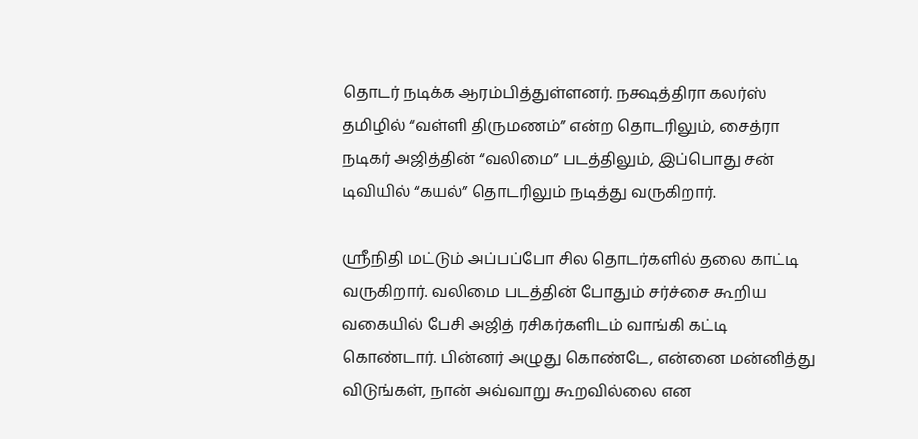தொடர் நடிக்க ஆரம்பித்துள்ளனர். நக்ஷத்திரா கலர்ஸ் தமிழில் “வள்ளி திருமணம்” என்ற தொடரிலும், சைத்ரா நடிகர் அஜித்தின் “வலிமை” படத்திலும், இப்பொது சன் டிவியில் “கயல்” தொடரிலும் நடித்து வருகிறார்.

ஸ்ரீநிதி மட்டும் அப்பப்போ சில தொடர்களில் தலை காட்டி வருகிறார். வலிமை படத்தின் போதும் சர்ச்சை கூறிய வகையில் பேசி அஜித் ரசிகர்களிடம் வாங்கி கட்டி கொண்டார். பின்னர் அழுது கொண்டே, என்னை மன்னித்து விடுங்கள், நான் அவ்வாறு கூறவில்லை என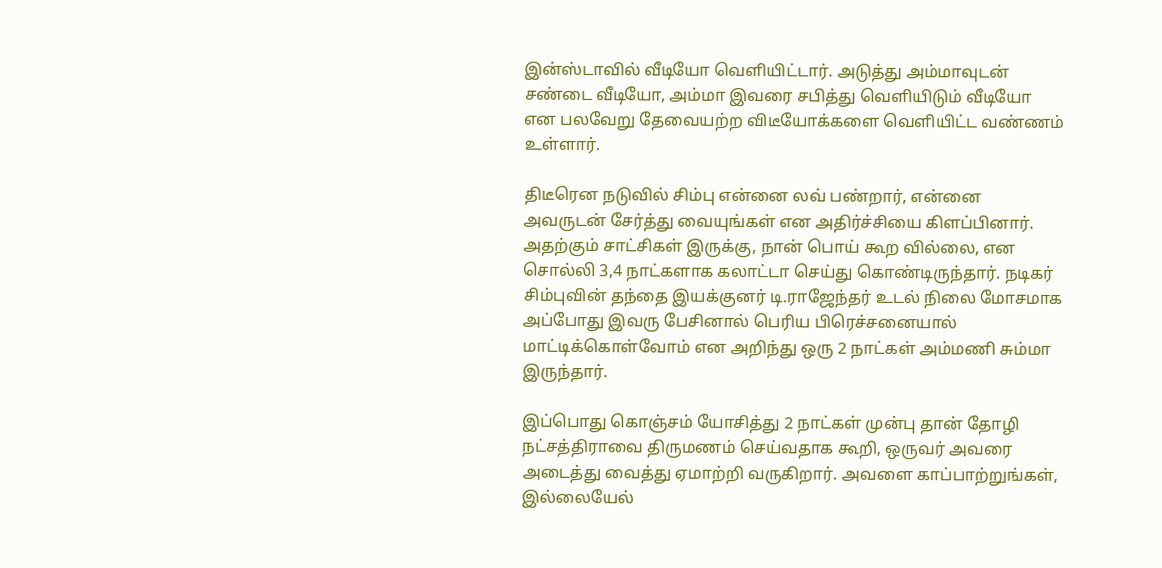இன்ஸ்டாவில் வீடியோ வெளியிட்டார். அடுத்து அம்மாவுடன் சண்டை வீடியோ, அம்மா இவரை சபித்து வெளியிடும் வீடியோ என பலவேறு தேவையற்ற விடீயோக்களை வெளியிட்ட வண்ணம் உள்ளார்.

திடீரென நடுவில் சிம்பு என்னை லவ் பண்றார், என்னை அவருடன் சேர்த்து வையுங்கள் என அதிர்ச்சியை கிளப்பினார். அதற்கும் சாட்சிகள் இருக்கு, நான் பொய் கூற வில்லை, என சொல்லி 3,4 நாட்களாக கலாட்டா செய்து கொண்டிருந்தார். நடிகர் சிம்புவின் தந்தை இயக்குனர் டி.ராஜேந்தர் உடல் நிலை மோசமாக அப்போது இவரு பேசினால் பெரிய பிரெச்சனையால் மாட்டிக்கொள்வோம் என அறிந்து ஒரு 2 நாட்கள் அம்மணி சும்மா இருந்தார்.

இப்பொது கொஞ்சம் யோசித்து 2 நாட்கள் முன்பு தான் தோழி நட்சத்திராவை திருமணம் செய்வதாக கூறி, ஒருவர் அவரை அடைத்து வைத்து ஏமாற்றி வருகிறார். அவளை காப்பாற்றுங்கள், இல்லையேல்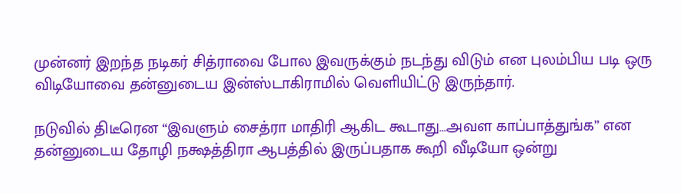முன்னர் இறந்த நடிகர் சித்ராவை போல இவருக்கும் நடந்து விடும் என புலம்பிய படி ஒரு விடியோவை தன்னுடைய இன்ஸ்டாகிராமில் வெளியிட்டு இருந்தார்.

நடுவில் திடீரென “இவளும் சைத்ரா மாதிரி ஆகிட கூடாது…அவள காப்பாத்துங்க” என தன்னுடைய தோழி நக்ஷத்திரா ஆபத்தில் இருப்பதாக கூறி வீடியோ ஒன்று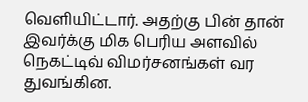வெளியிட்டார். அதற்கு பின் தான் இவர்க்கு மிக பெரிய அளவில் நெகட்டிவ் விமர்சனங்கள் வர துவங்கின.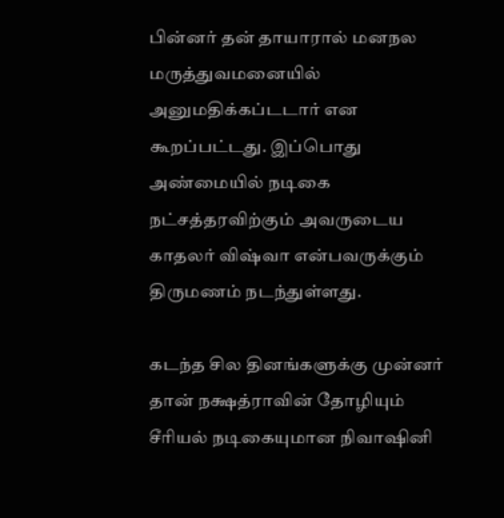பின்னர் தன் தாயாரால் மனநல மருத்துவமனையில் அனுமதிக்கப்டடார் என கூறப்பட்டது. இப்பொது அண்மையில் நடிகை நட்சத்தரவிற்கும் அவருடைய காதலர் விஷ்வா என்பவருக்கும் திருமணம் நடந்துள்ளது.

கடந்த சில தினங்களுக்கு முன்னர் தான் நக்ஷத்ராவின் தோழியும் சீரியல் நடிகையுமான நிவாஷினி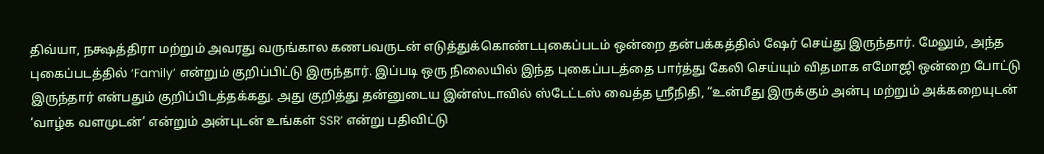திவ்யா, நக்ஷத்திரா மற்றும் அவரது வருங்கால கணபவருடன் எடுத்துக்கொண்டபுகைப்படம் ஒன்றை தன்பக்கத்தில் ஷேர் செய்து இருந்தார். மேலும், அந்த புகைப்படத்தில் ‘Family’ என்றும் குறிப்பிட்டு இருந்தார். இப்படி ஒரு நிலையில் இந்த புகைப்படத்தை பார்த்து கேலி செய்யும் விதமாக எமோஜி ஒன்றை போட்டு இருந்தார் என்பதும் குறிப்பிடத்தக்கது. அது குறித்து தன்னுடைய இன்ஸ்டாவில் ஸ்டேட்டஸ் வைத்த ஸ்ரீநிதி, “உன்மீது இருக்கும் அன்பு மற்றும் அக்கறையுடன் ‘வாழ்க வளமுடன்’ என்றும் அன்புடன் உங்கள் SSR’ என்று பதிவிட்டு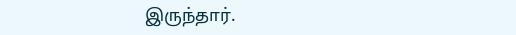இருந்தார்.